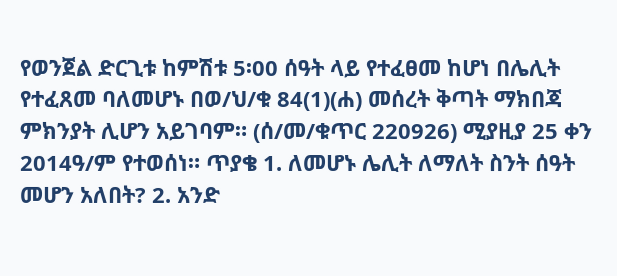የወንጀል ድርጊቱ ከምሽቱ 5፡00 ሰዓት ላይ የተፈፀመ ከሆነ በሌሊት የተፈጸመ ባለመሆኑ በወ/ህ/ቁ 84(1)(ሐ) መሰረት ቅጣት ማክበጃ ምክንያት ሊሆን አይገባም። (ሰ/መ/ቁጥር 220926) ሚያዚያ 25 ቀን 2014ዓ/ም የተወሰነ። ጥያቄ 1. ለመሆኑ ሌሊት ለማለት ስንት ሰዓት መሆን አለበት? 2. አንድ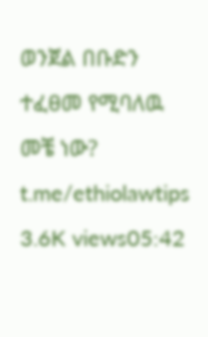ወንጀል በቡድን ተፈፀመ የሚባለዉ መቼ ነው? t.me/ethiolawtips 3.6K views05:42